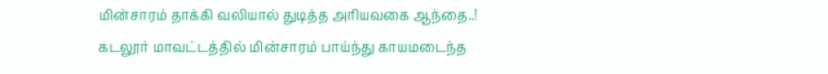மின்சாரம் தாக்கி வலியால் துடித்த அரியவகை ஆந்தை..!
கடலூர் மாவட்டத்தில் மின்சாரம் பாய்ந்து காயமடைந்த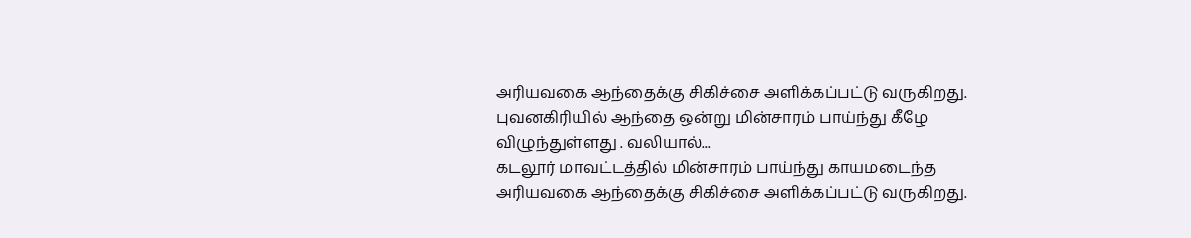அரியவகை ஆந்தைக்கு சிகிச்சை அளிக்கப்பட்டு வருகிறது. புவனகிரியில் ஆந்தை ஒன்று மின்சாரம் பாய்ந்து கீழே விழுந்துள்ளது . வலியால்...
கடலூர் மாவட்டத்தில் மின்சாரம் பாய்ந்து காயமடைந்த அரியவகை ஆந்தைக்கு சிகிச்சை அளிக்கப்பட்டு வருகிறது.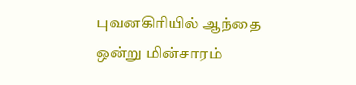புவனகிரியில் ஆந்தை ஒன்று மின்சாரம்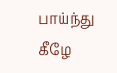பாய்ந்து கீழே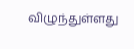விழுந்துள்ளது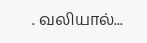. வலியால்...